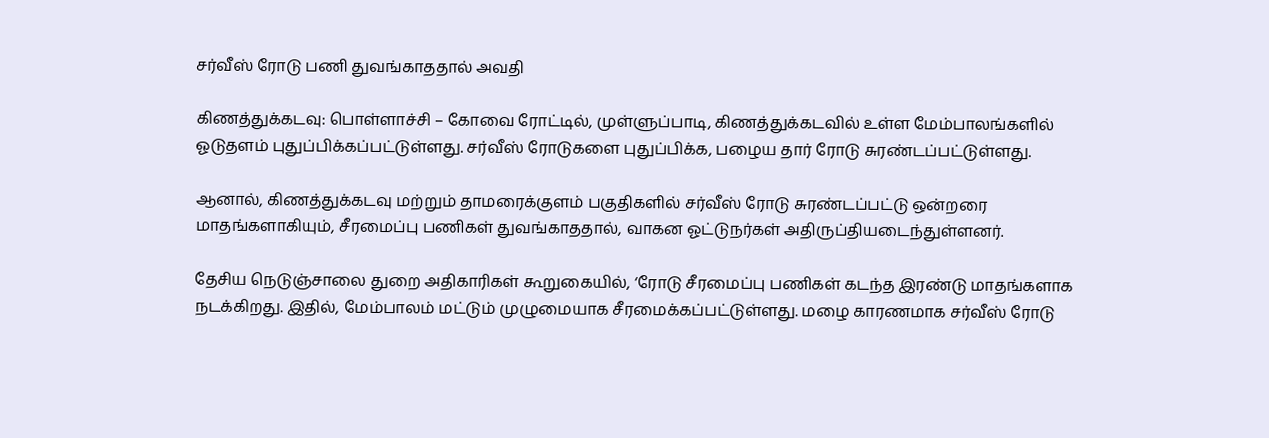சர்வீஸ் ரோடு பணி துவங்காததால் அவதி

கிணத்துக்கடவு: பொள்ளாச்சி – கோவை ரோட்டில், முள்ளுப்பாடி, கிணத்துக்கடவில் உள்ள மேம்பாலங்களில் ஓடுதளம் புதுப்பிக்கப்பட்டுள்ளது. சர்வீஸ் ரோடுகளை புதுப்பிக்க, பழைய தார் ரோடு சுரண்டப்பட்டுள்ளது.

ஆனால், கிணத்துக்கடவு மற்றும் தாமரைக்குளம் பகுதிகளில் சர்வீஸ் ரோடு சுரண்டப்பட்டு ஒன்றரை மாதங்களாகியும், சீரமைப்பு பணிகள் துவங்காததால், வாகன ஓட்டுநர்கள் அதிருப்தியடைந்துள்ளனர்.

தேசிய நெடுஞ்சாலை துறை அதிகாரிகள் கூறுகையில், ‘ரோடு சீரமைப்பு பணிகள் கடந்த இரண்டு மாதங்களாக நடக்கிறது. இதில், மேம்பாலம் மட்டும் முழுமையாக சீரமைக்கப்பட்டுள்ளது. மழை காரணமாக சர்வீஸ் ரோடு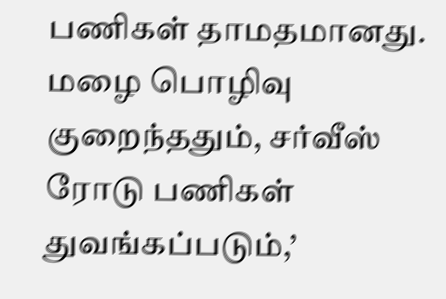பணிகள் தாமதமானது. மழை பொழிவு குறைந்ததும், சர்வீஸ் ரோடு பணிகள் துவங்கப்படும்,’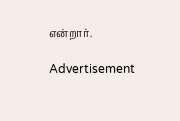என்றார்.

Advertisement